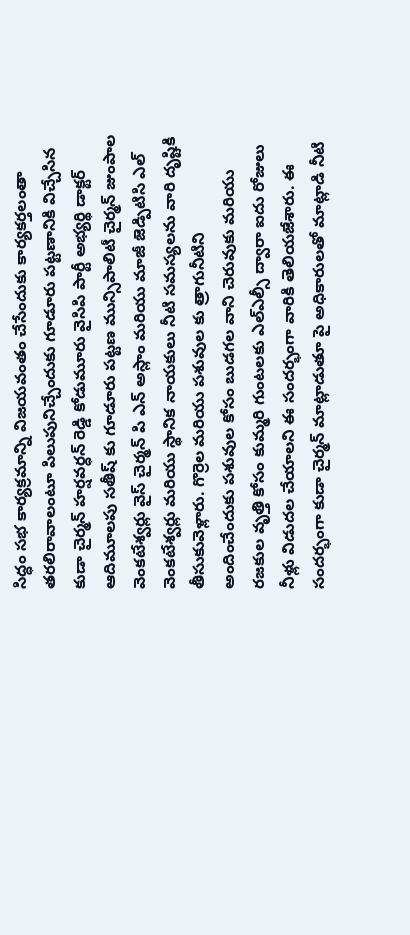సిద్ధం సభ కార్యక్రమాన్ని విజయవంతం చేసేందుకు కార్యకర్తలంతా తరలిరావాలంటూ పిలుపునిచ్చేందుకు గూడూరు పట్టణానికి విచ్చేసిన కుడా చైర్మన్ హర్షవర్ధన్ రెడ్డి కోడుమూరు వైసిపి పార్టీ అభ్యర్థి డాక్టర్ ఆదిమూలపు సతీష్ కు గూడూరు పట్టణ మున్సిపాలిటీ చైర్మన్ జుంపాల వెంకటేశ్వర్లు వైస్ చైర్మన్ పి ఎన్ అస్లాం మరియు మాజీ జెడ్పిటిసి ఎల్ వెంకటేశ్వర్లు మరియు స్థానిక నాయకులు నీటి సమస్యలను వారి దృష్టికి తీసుకువెళ్లారు. గొర్రెల మరియు పశువుల కు త్రాగునీటిని అందించేందుకు పశువుల కోసం బుడగల వాని చెరువుకు మరియు రజకుల వృత్తి కోసం కుమ్మరి గుంటలకు ఎల్ఎల్సీ ద్వారా ఐదు రోజులు నీళ్లు విడుదల చేయాలని ఈ సందర్భంగా వారికి తెలియజేశారు. ఈ సందర్భంగా కుడా చైర్మన్ మాట్లాడుతూ పై అధికారులతో మాట్లాడి నీటి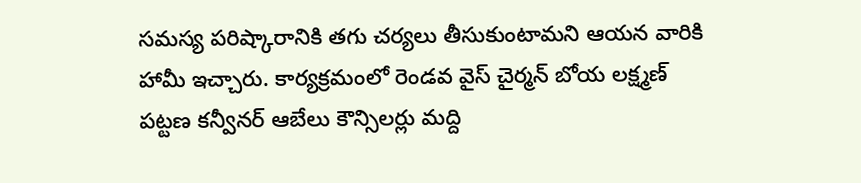సమస్య పరిష్కారానికి తగు చర్యలు తీసుకుంటామని ఆయన వారికి హామీ ఇచ్చారు. కార్యక్రమంలో రెండవ వైస్ చైర్మన్ బోయ లక్ష్మణ్ పట్టణ కన్వీనర్ ఆబేలు కౌన్సిలర్లు మద్ది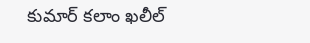కుమార్ కలాం ఖలీల్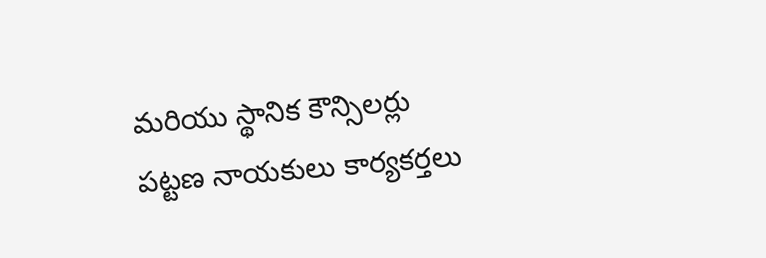మరియు స్థానిక కౌన్సిలర్లు పట్టణ నాయకులు కార్యకర్తలు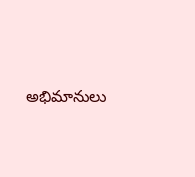అభిమానులు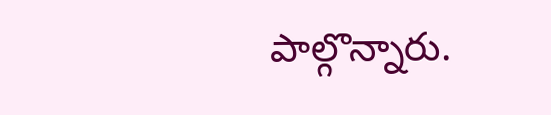పాల్గొన్నారు.